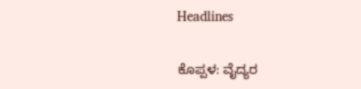Headlines

ಕೊಪ್ಪಳ: ವೈದ್ಯರ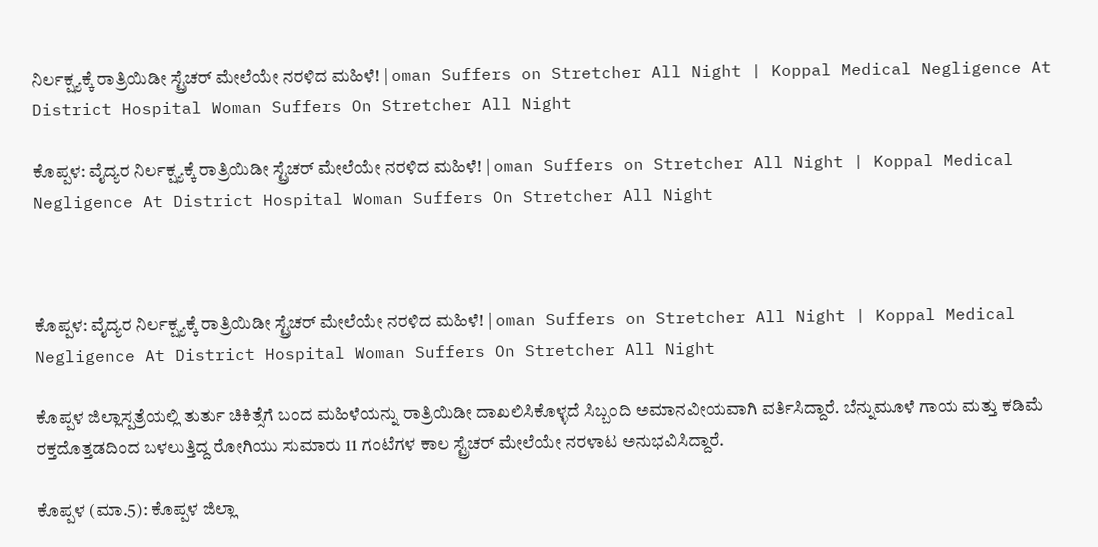ನಿರ್ಲಕ್ಷ್ಯಕ್ಕೆ ರಾತ್ರಿಯಿಡೀ ಸ್ಟ್ರೆಚರ್ ಮೇಲೆಯೇ ನರಳಿದ ಮಹಿಳೆ! | oman Suffers on Stretcher All Night | Koppal Medical Negligence At District Hospital Woman Suffers On Stretcher All Night

ಕೊಪ್ಪಳ: ವೈದ್ಯರ ನಿರ್ಲಕ್ಷ್ಯಕ್ಕೆ ರಾತ್ರಿಯಿಡೀ ಸ್ಟ್ರೆಚರ್ ಮೇಲೆಯೇ ನರಳಿದ ಮಹಿಳೆ! | oman Suffers on Stretcher All Night | Koppal Medical Negligence At District Hospital Woman Suffers On Stretcher All Night



ಕೊಪ್ಪಳ: ವೈದ್ಯರ ನಿರ್ಲಕ್ಷ್ಯಕ್ಕೆ ರಾತ್ರಿಯಿಡೀ ಸ್ಟ್ರೆಚರ್ ಮೇಲೆಯೇ ನರಳಿದ ಮಹಿಳೆ! | oman Suffers on Stretcher All Night | Koppal Medical Negligence At District Hospital Woman Suffers On Stretcher All Night

ಕೊಪ್ಪಳ ಜಿಲ್ಲಾಸ್ಪತ್ರೆಯಲ್ಲಿ ತುರ್ತು ಚಿಕಿತ್ಸೆಗೆ ಬಂದ ಮಹಿಳೆಯನ್ನು ರಾತ್ರಿಯಿಡೀ ದಾಖಲಿಸಿಕೊಳ್ಳದೆ ಸಿಬ್ಬಂದಿ ಅಮಾನವೀಯವಾಗಿ ವರ್ತಿಸಿದ್ದಾರೆ. ಬೆನ್ನುಮೂಳೆ ಗಾಯ ಮತ್ತು ಕಡಿಮೆ ರಕ್ತದೊತ್ತಡದಿಂದ ಬಳಲುತ್ತಿದ್ದ ರೋಗಿಯು ಸುಮಾರು 11 ಗಂಟೆಗಳ ಕಾಲ ಸ್ಟ್ರೆಚರ್ ಮೇಲೆಯೇ ನರಳಾಟ ಅನುಭವಿಸಿದ್ದಾರೆ.

ಕೊಪ್ಪಳ (ಮಾ.5): ಕೊಪ್ಪಳ ಜಿಲ್ಲಾ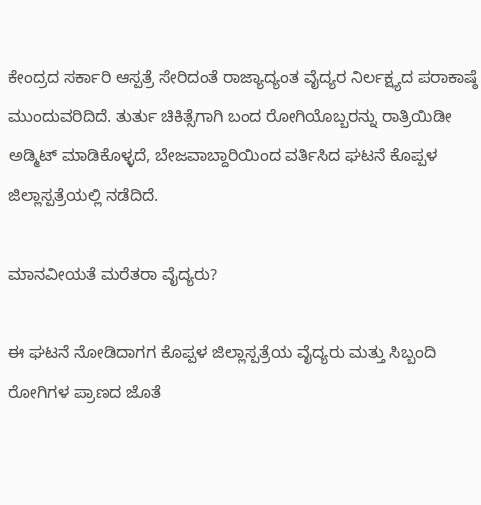ಕೇಂದ್ರದ ಸರ್ಕಾರಿ ಆಸ್ಪತ್ರೆ ಸೇರಿದಂತೆ ರಾಜ್ಯಾದ್ಯಂತ ವೈದ್ಯರ ನಿರ್ಲಕ್ಷ್ಯದ ಪರಾಕಾಷ್ಠೆ ಮುಂದುವರಿದಿದೆ. ತುರ್ತು ಚಿಕಿತ್ಸೆಗಾಗಿ ಬಂದ ರೋಗಿಯೊಬ್ಬರನ್ನು ರಾತ್ರಿಯಿಡೀ ಅಡ್ಮಿಟ್ ಮಾಡಿಕೊಳ್ಳದೆ, ಬೇಜವಾಬ್ದಾರಿಯಿಂದ ವರ್ತಿಸಿದ ಘಟನೆ ಕೊಪ್ಪಳ ಜಿಲ್ಲಾಸ್ಪತ್ರೆಯಲ್ಲಿ ನಡೆದಿದೆ.

ಮಾನವೀಯತೆ ಮರೆತರಾ ವೈದ್ಯರು?

ಈ ಘಟನೆ ನೋಡಿದಾಗಗ ಕೊಪ್ಪಳ ಜಿಲ್ಲಾಸ್ಪತ್ರೆಯ ವೈದ್ಯರು ಮತ್ತು ಸಿಬ್ಬಂದಿ ರೋಗಿಗಳ ಪ್ರಾಣದ ಜೊತೆ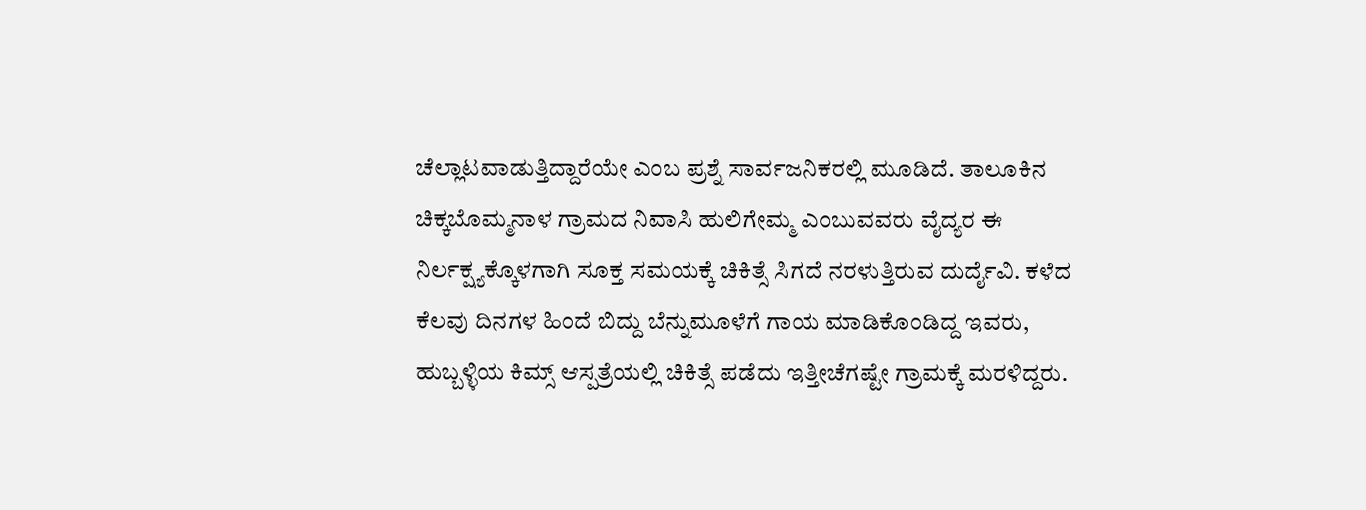ಚೆಲ್ಲಾಟವಾಡುತ್ತಿದ್ದಾರೆಯೇ ಎಂಬ ಪ್ರಶ್ನೆ ಸಾರ್ವಜನಿಕರಲ್ಲಿ ಮೂಡಿದೆ. ತಾಲೂಕಿನ ಚಿಕ್ಕಬೊಮ್ಮನಾಳ ಗ್ರಾಮದ ನಿವಾಸಿ ಹುಲಿಗೇಮ್ಮ ಎಂಬುವವರು ವೈದ್ಯರ ಈ ನಿರ್ಲಕ್ಷ್ಯಕ್ಕೊಳಗಾಗಿ ಸೂಕ್ತ ಸಮಯಕ್ಕೆ ಚಿಕಿತ್ಸೆ ಸಿಗದೆ ನರಳುತ್ತಿರುವ ದುರ್ದೈವಿ. ಕಳೆದ ಕೆಲವು ದಿನಗಳ ಹಿಂದೆ ಬಿದ್ದು ಬೆನ್ನುಮೂಳೆಗೆ ಗಾಯ ಮಾಡಿಕೊಂಡಿದ್ದ ಇವರು, ಹುಬ್ಬಳ್ಳಿಯ ಕಿಮ್ಸ್ ಆಸ್ಪತ್ರೆಯಲ್ಲಿ ಚಿಕಿತ್ಸೆ ಪಡೆದು ಇತ್ತೀಚೆಗಷ್ಟೇ ಗ್ರಾಮಕ್ಕೆ ಮರಳಿದ್ದರು.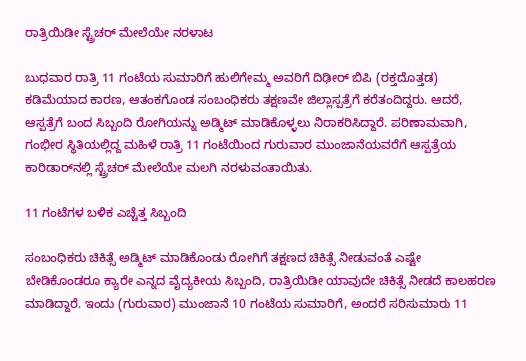ರಾತ್ರಿಯಿಡೀ ಸ್ಟ್ರೆಚರ್ ಮೇಲೆಯೇ ನರಳಾಟ

ಬುಧವಾರ ರಾತ್ರಿ 11 ಗಂಟೆಯ ಸುಮಾರಿಗೆ ಹುಲಿಗೇಮ್ಮ ಅವರಿಗೆ ದಿಢೀರ್ ಬಿಪಿ (ರಕ್ತದೊತ್ತಡ) ಕಡಿಮೆಯಾದ ಕಾರಣ, ಆತಂಕಗೊಂಡ ಸಂಬಂಧಿಕರು ತಕ್ಷಣವೇ ಜಿಲ್ಲಾಸ್ಪತ್ರೆಗೆ ಕರೆತಂದಿದ್ದರು. ಆದರೆ, ಆಸ್ಪತ್ರೆಗೆ ಬಂದ ಸಿಬ್ಬಂದಿ ರೋಗಿಯನ್ನು ಅಡ್ಮಿಟ್ ಮಾಡಿಕೊಳ್ಳಲು ನಿರಾಕರಿಸಿದ್ದಾರೆ. ಪರಿಣಾಮವಾಗಿ, ಗಂಭೀರ ಸ್ಥಿತಿಯಲ್ಲಿದ್ದ ಮಹಿಳೆ ರಾತ್ರಿ 11 ಗಂಟೆಯಿಂದ ಗುರುವಾರ ಮುಂಜಾನೆಯವರೆಗೆ ಆಸ್ಪತ್ರೆಯ ಕಾರಿಡಾರ್‌ನಲ್ಲಿ ಸ್ಟ್ರೆಚರ್ ಮೇಲೆಯೇ ಮಲಗಿ ನರಳುವಂತಾಯಿತು.

11 ಗಂಟೆಗಳ ಬಳಿಕ ಎಚ್ಚೆತ್ತ ಸಿಬ್ಬಂದಿ

ಸಂಬಂಧಿಕರು ಚಿಕಿತ್ಸೆ ಅಡ್ಮಿಟ್ ಮಾಡಿಕೊಂಡು ರೋಗಿಗೆ ತಕ್ಷಣದ ಚಿಕಿತ್ಸೆ ನೀಡುವಂತೆ ಎಷ್ಟೇ ಬೇಡಿಕೊಂಡರೂ ಕ್ಯಾರೇ ಎನ್ನದ ವೈದ್ಯಕೀಯ ಸಿಬ್ಬಂದಿ, ರಾತ್ರಿಯಿಡೀ ಯಾವುದೇ ಚಿಕಿತ್ಸೆ ನೀಡದೆ ಕಾಲಹರಣ ಮಾಡಿದ್ದಾರೆ. ಇಂದು (ಗುರುವಾರ) ಮುಂಜಾನೆ 10 ಗಂಟೆಯ ಸುಮಾರಿಗೆ, ಅಂದರೆ ಸರಿಸುಮಾರು 11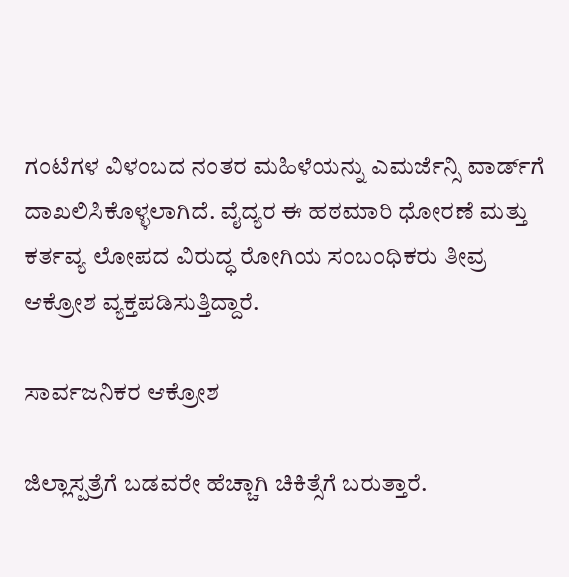ಗಂಟೆಗಳ ವಿಳಂಬದ ನಂತರ ಮಹಿಳೆಯನ್ನು ಎಮರ್ಜೆನ್ಸಿ ವಾರ್ಡ್‌ಗೆ ದಾಖಲಿಸಿಕೊಳ್ಳಲಾಗಿದೆ. ವೈದ್ಯರ ಈ ಹಠಮಾರಿ ಧೋರಣೆ ಮತ್ತು ಕರ್ತವ್ಯ ಲೋಪದ ವಿರುದ್ಧ ರೋಗಿಯ ಸಂಬಂಧಿಕರು ತೀವ್ರ ಆಕ್ರೋಶ ವ್ಯಕ್ತಪಡಿಸುತ್ತಿದ್ದಾರೆ.

ಸಾರ್ವಜನಿಕರ ಆಕ್ರೋಶ

ಜಿಲ್ಲಾಸ್ಪತ್ರೆಗೆ ಬಡವರೇ ಹೆಚ್ಚಾಗಿ ಚಿಕಿತ್ಸೆಗೆ ಬರುತ್ತಾರೆ.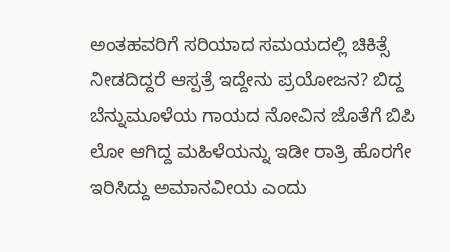ಅಂತಹವರಿಗೆ ಸರಿಯಾದ ಸಮಯದಲ್ಲಿ ಚಿಕಿತ್ಸೆ ನೀಡದಿದ್ದರೆ ಆಸ್ಪತ್ರೆ ಇದ್ದೇನು ಪ್ರಯೋಜನ? ಬಿದ್ದ ಬೆನ್ನುಮೂಳೆಯ ಗಾಯದ ನೋವಿನ ಜೊತೆಗೆ ಬಿಪಿ ಲೋ ಆಗಿದ್ದ ಮಹಿಳೆಯನ್ನು ಇಡೀ ರಾತ್ರಿ ಹೊರಗೇ ಇರಿಸಿದ್ದು ಅಮಾನವೀಯ ಎಂದು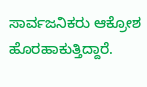ಸಾರ್ವಜನಿಕರು ಆಕ್ರೋಶ ಹೊರಹಾಕುತ್ತಿದ್ದಾರೆ.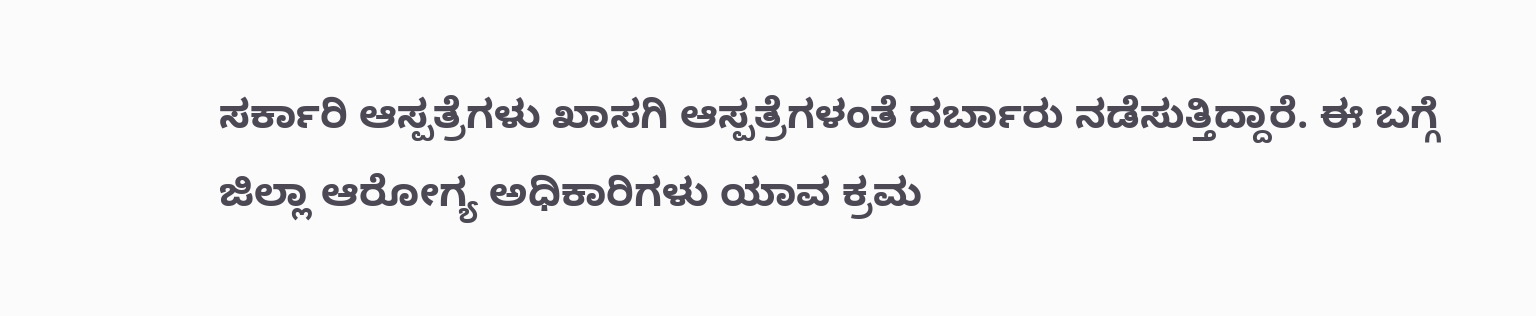ಸರ್ಕಾರಿ ಆಸ್ಪತ್ರೆಗಳು ಖಾಸಗಿ ಆಸ್ಪತ್ರೆಗಳಂತೆ ದರ್ಬಾರು ನಡೆಸುತ್ತಿದ್ದಾರೆ. ಈ ಬಗ್ಗೆ ಜಿಲ್ಲಾ ಆರೋಗ್ಯ ಅಧಿಕಾರಿಗಳು ಯಾವ ಕ್ರಮ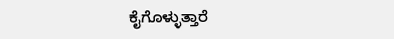ಕೈಗೊಳ್ಳುತ್ತಾರೆ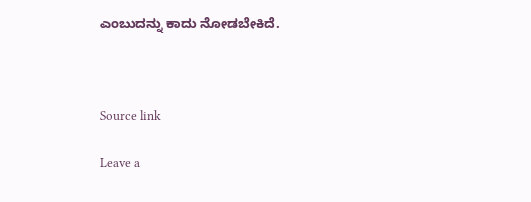ಎಂಬುದನ್ನು ಕಾದು ನೋಡಬೇಕಿದೆ.



Source link

Leave a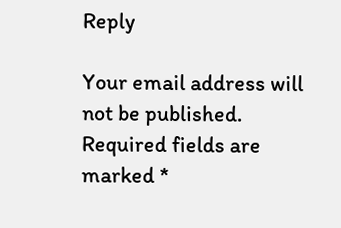Reply

Your email address will not be published. Required fields are marked *